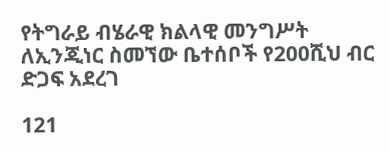የትግራይ ብሄራዊ ክልላዊ መንግሥት ለኢንጂነር ስመኘው ቤተሰቦች የ200ሺህ ብር ድጋፍ አደረገ

121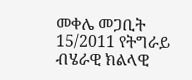መቀሌ መጋቢት 15/2011 የትግራይ ብሄራዊ ክልላዊ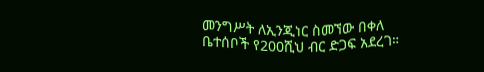መንግሥት ለኢንጂነር ስመኘው በቀለ ቤተሰቦች የ200ሺህ ብር ድጋፍ አደረገ።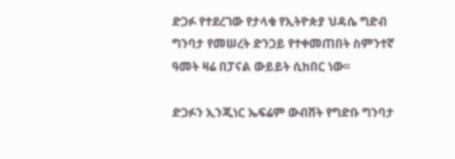ድጋፉ የተደረገው የታላቁ የኢትዮጵያ ህዳሴ ግድብ  ግንባታ የመሠረት ድንጋይ የተቀመጠበት ስምንተኛ ዓመት ዛሬ በፓናል ውይይት ሲከበር ነው፡፡

ድጋፉን ኢንጂነር ኤፍሬም ውብሸት የግድቡ ግንባታ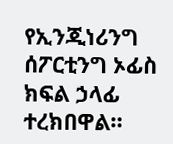የኢንጂነሪንግ ሰፖርቲንግ ኦፊስ ክፍል ኃላፊ ተረክበዋል።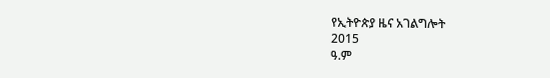የኢትዮጵያ ዜና አገልግሎት
2015
ዓ.ም